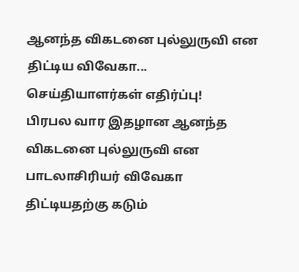ஆனந்த விகடனை புல்லுருவி என திட்டிய விவேகா... செய்தியாளர்கள் எதிர்ப்பு!
பிரபல வார இதழான ஆனந்த விகடனை புல்லுருவி என பாடலாசிரியர் விவேகா திட்டியதற்கு கடும்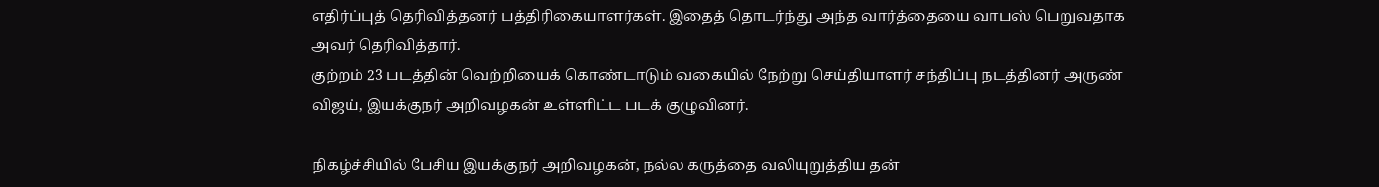எதிர்ப்புத் தெரிவித்தனர் பத்திரிகையாளர்கள். இதைத் தொடர்ந்து அந்த வார்த்தையை வாபஸ் பெறுவதாக அவர் தெரிவித்தார்.
குற்றம் 23 படத்தின் வெற்றியைக் கொண்டாடும் வகையில் நேற்று செய்தியாளர் சந்திப்பு நடத்தினர் அருண் விஜய், இயக்குநர் அறிவழகன் உள்ளிட்ட படக் குழுவினர்.

நிகழ்ச்சியில் பேசிய இயக்குநர் அறிவழகன், நல்ல கருத்தை வலியுறுத்திய தன்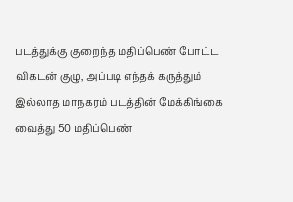படத்துக்கு குறைந்த மதிப்பெண் போட்ட விகடன் குழு, அப்படி எந்தக் கருத்தும் இல்லாத மாநகரம் படத்தின் மேக்கிங்கை வைத்து 50 மதிப்பெண்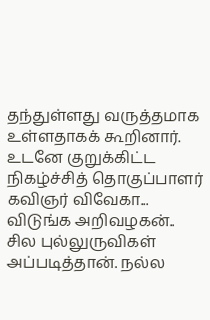தந்துள்ளது வருத்தமாக உள்ளதாகக் கூறினார்.
உடனே குறுக்கிட்ட நிகழ்ச்சித் தொகுப்பாளர் கவிஞர் விவேகா... விடுங்க அறிவழகன்.. சில புல்லுருவிகள் அப்படித்தான். நல்ல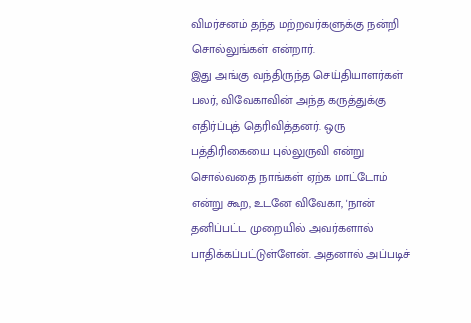விமர்சனம் தந்த மற்றவர்களுக்கு நன்றி சொல்லுங்கள் என்றார்.
இது அங்கு வந்திருந்த செய்தியாளர்கள் பலர், விவேகாவின் அந்த கருத்துக்கு எதிர்ப்புத் தெரிவித்தனர். ஒரு பத்திரிகையை புல்லுருவி என்று சொல்வதை நாங்கள் ஏற்க மாட்டோம் என்று கூற, உடனே விவேகா, 'நான் தனிப்பட்ட முறையில் அவர்களால் பாதிக்கப்பட்டுள்ளேன். அதனால் அப்படிச்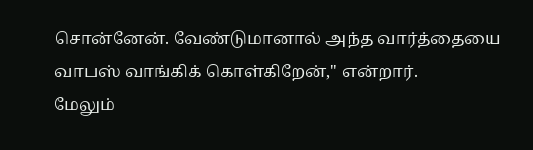சொன்னேன். வேண்டுமானால் அந்த வார்த்தையை வாபஸ் வாங்கிக் கொள்கிறேன்," என்றார்.
மேலும்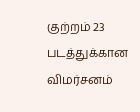குற்றம் 23 படத்துக்கான விமர்சனம்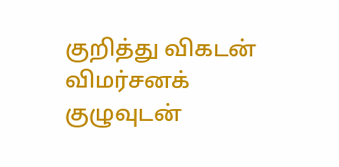குறித்து விகடன் விமர்சனக் குழுவுடன்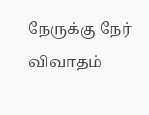நேருக்கு நேர் விவாதம்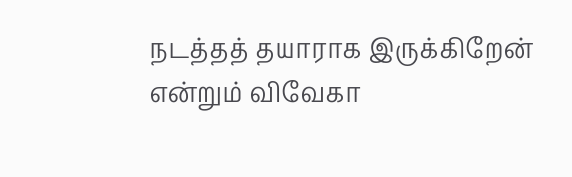நடத்தத் தயாராக இருக்கிறேன் என்றும் விவேகா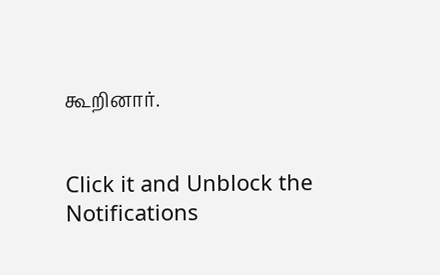கூறினார்.


Click it and Unblock the Notifications